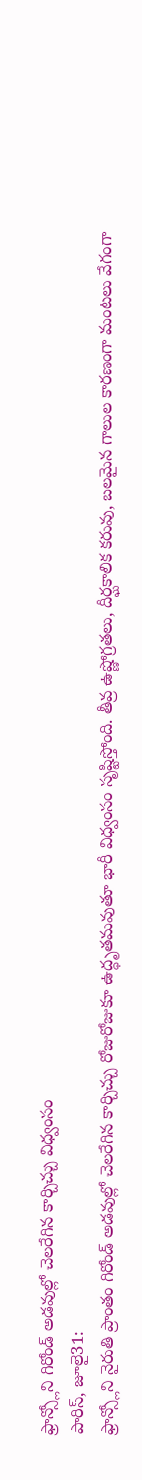ఫ్రాన్స్లోని గిరోండ్ అడవుల్లో చెలరేగిన కార్చిచ్చు విధ్వంసం
పారిస్, జూలై31:
ఫ్రాన్స్లోని నైరుతి ప్రాంతం గిరోండ్ అడవుల్లో చెలరేగిన కార్చిచ్చు రోజురోజుకూ ఉద్ధృతమవుతూ భారీ విధ్వంసం సృష్టిస్తోంది. తీవ్ర ఉష్ణోగ్రతలు, దీర్ఘకాలిక కరువు, బలమైన గాలుల కారణంగా మంటలు వేగంగా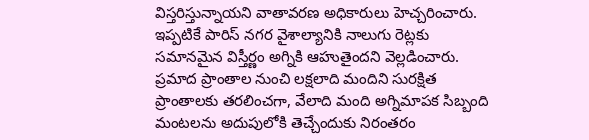విస్తరిస్తున్నాయని వాతావరణ అధికారులు హెచ్చరించారు. ఇప్పటికే పారిస్ నగర వైశాల్యానికి నాలుగు రెట్లకు సమానమైన విస్తీర్ణం అగ్నికి ఆహుతైందని వెల్లడించారు. ప్రమాద ప్రాంతాల నుంచి లక్షలాది మందిని సురక్షిత ప్రాంతాలకు తరలించగా, వేలాది మంది అగ్నిమాపక సిబ్బంది మంటలను అదుపులోకి తెచ్చేందుకు నిరంతరం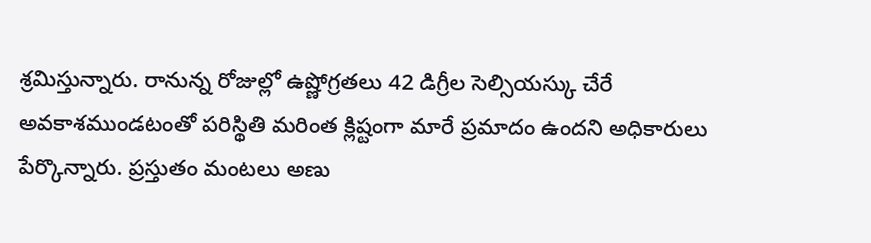శ్రమిస్తున్నారు. రానున్న రోజుల్లో ఉష్ణోగ్రతలు 42 డిగ్రీల సెల్సియస్కు చేరే అవకాశముండటంతో పరిస్థితి మరింత క్లిష్టంగా మారే ప్రమాదం ఉందని అధికారులు పేర్కొన్నారు. ప్రస్తుతం మంటలు అణు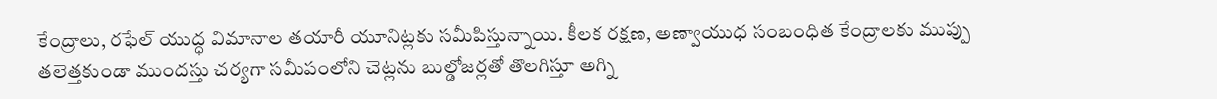కేంద్రాలు, రఫేల్ యుద్ధ విమానాల తయారీ యూనిట్లకు సమీపిస్తున్నాయి. కీలక రక్షణ, అణ్వాయుధ సంబంధిత కేంద్రాలకు ముప్పు తలెత్తకుండా ముందస్తు చర్యగా సమీపంలోని చెట్లను బుల్డోజర్లతో తొలగిస్తూ అగ్ని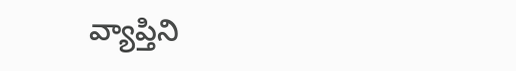వ్యాప్తిని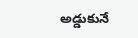అడ్డుకునే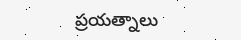ప్రయత్నాలు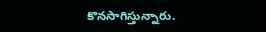కొనసాగిస్తున్నారు.